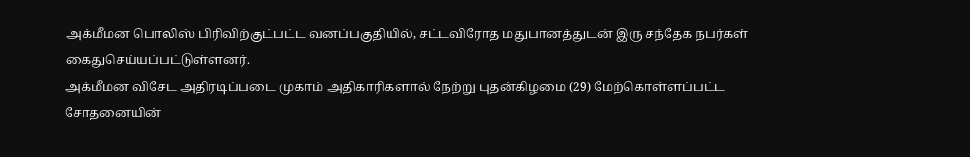அக்மீமன பொலிஸ் பிரிவிற்குட்பட்ட வனப்பகுதியில், சட்டவிரோத மதுபானத்துடன் இரு சந்தேக நபர்கள் கைதுசெய்யப்பட்டுள்ளனர்.
அக்மீமன விசேட அதிரடிப்படை முகாம் அதிகாரிகளால் நேற்று புதன்கிழமை (29) மேற்கொள்ளப்பட்ட சோதனையின்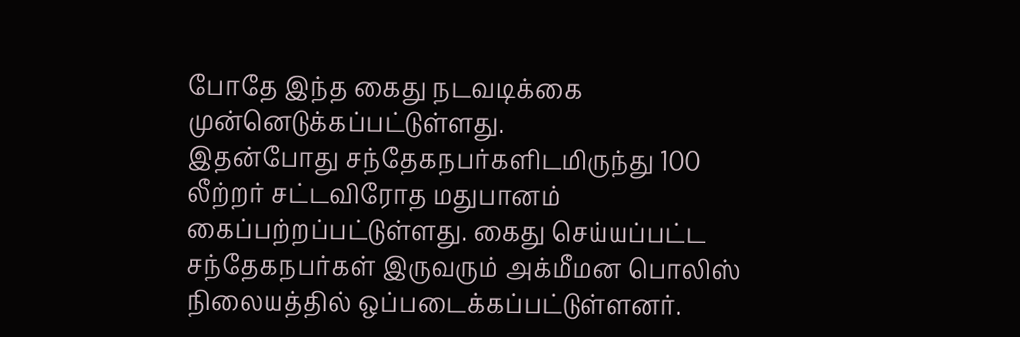போதே இந்த கைது நடவடிக்கை முன்னெடுக்கப்பட்டுள்ளது.
இதன்போது சந்தேகநபர்களிடமிருந்து 100 லீற்றர் சட்டவிரோத மதுபானம் கைப்பற்றப்பட்டுள்ளது. கைது செய்யப்பட்ட சந்தேகநபர்கள் இருவரும் அக்மீமன பொலிஸ் நிலையத்தில் ஒப்படைக்கப்பட்டுள்ளனர்.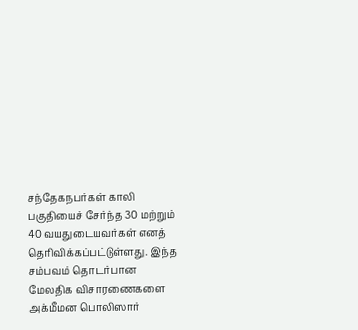சந்தேகநபர்கள் காலி பகுதியைச் சேர்ந்த 30 மற்றும் 40 வயதுடையவர்கள் எனத் தெரிவிக்கப்பட்டுள்ளது. இந்த சம்பவம் தொடர்பான மேலதிக விசாரணைகளை அக்மீமன பொலிஸார்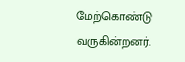மேற்கொண்டு வருகின்றனர்.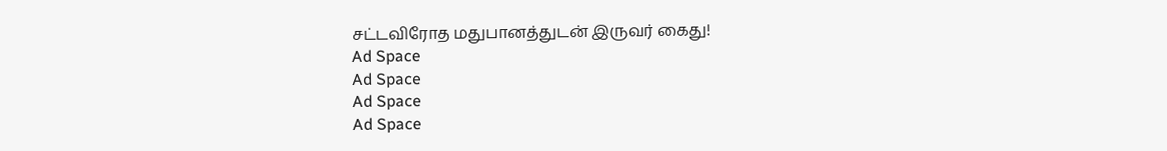சட்டவிரோத மதுபானத்துடன் இருவர் கைது!
Ad Space
Ad Space
Ad Space
Ad Space